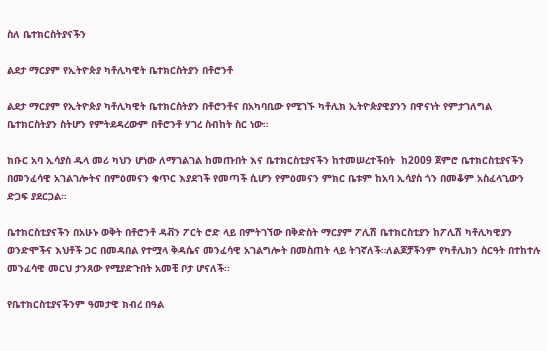ስለ ቤተክርስትያናችን

ልደታ ማርያም የኢትዮጵያ ካቶሊካዊት ቤተክርስትያን በቶሮንቶ

ልደታ ማርያም የኢትዮጵያ ካቶሊካዊት ቤተክርስትያን በቶሮንቶና በአካባቢው የሚገኙ ካቶሊክ ኢትዮጵያዊያንን በዋናነት የምታገለግል ቤተክርስትያን ስትሆን የምትደዳረውም በቶሮንቶ ሃገረ ስብከት ስር ነው።

ክቡር አባ ኢሳያስ ዱላ መሪ ካህን ሆነው ለማገልገል ከመጡበት እና ቤተክርስቲያናችን ከተመሠረተችበት  ከ2009 ጀምሮ ቤተክርስቲያናችን በመንፈሳዊ አገልገሎትና በምዕመናን ቁጥር እያደገች የመጣች ሲሆን የምዕመናን ምክር ቤቱም ከአባ ኢሳያስ ጎን በመቆም አስፈላጊውን ድጋፍ ያደርጋል፡፡

ቤተክርስቲያናችን በአሁኑ ወቅት በቶሮንቶ ዳቭን ፖርት ሮድ ላይ በምትገኘው በቅድስት ማርያም ፖሊሽ ቤተክርስቲያን ከፖሊሽ ካቶሊካዊያን ወንድሞችና እህቶች ጋር በመዳበል የተሟላ ቅዳሴና መንፈሳዊ አገልግሎት በመስጠት ላይ ትገኛለች።ለልጆቻችንም የካቶሊክን ስርዓት በተከተሉ መንፈሳዊ መርህ ታንጸው የሚያድጉበት አመቺ ቦታ ሆናለች፡፡

የቤተክርስቲያናችንም ዓመታዊ ክብረ በዓል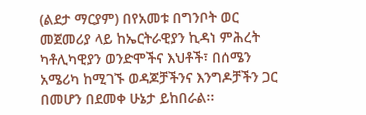(ልደታ ማርያም) በየአመቱ በግንቦት ወር መጀመሪያ ላይ ከኤርትራዊያን ኪዳነ ምሕረት ካቶሊካዊያን ወንድሞችና እህቶች፣ በሰሜን አሜሪካ ከሚገኙ ወዳጆቻችንና እንግዶቻችን ጋር በመሆን በደመቀ ሁኔታ ይከበራል፡፡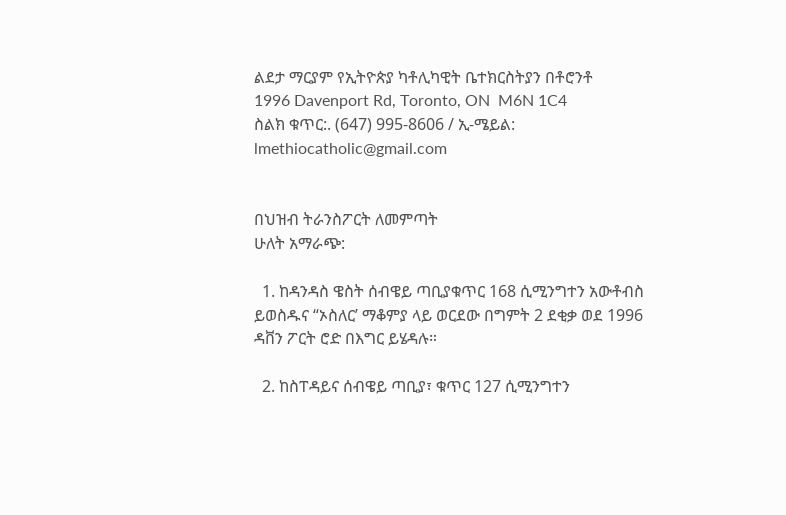ልደታ ማርያም የኢትዮጵያ ካቶሊካዊት ቤተክርስትያን በቶሮንቶ
1996 Davenport Rd, Toronto, ON  M6N 1C4
ስልክ ቁጥር:. (647) 995-8606 / ኢ-ሜይል: lmethiocatholic@gmail.com


በህዝብ ትራንስፖርት ለመምጣት
ሁለት አማራጭ:

  1. ከዳንዳስ ዌስት ሰብዌይ ጣቢያቁጥር 168 ሲሚንግተን አውቶብስ ይወስዱና “ኦስለር’ ማቆምያ ላይ ወርደው በግምት 2 ደቂቃ ወደ 1996 ዳቨን ፖርት ሮድ በእግር ይሄዳሉ።

  2. ከስፐዳይና ሰብዌይ ጣቢያ፣ ቁጥር 127 ሲሚንግተን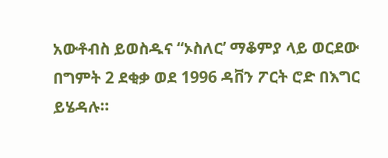አውቶብስ ይወስዱና “ኦስለር’ ማቆምያ ላይ ወርደው በግምት 2 ደቂቃ ወደ 1996 ዳቨን ፖርት ሮድ በእግር ይሄዳሉ።